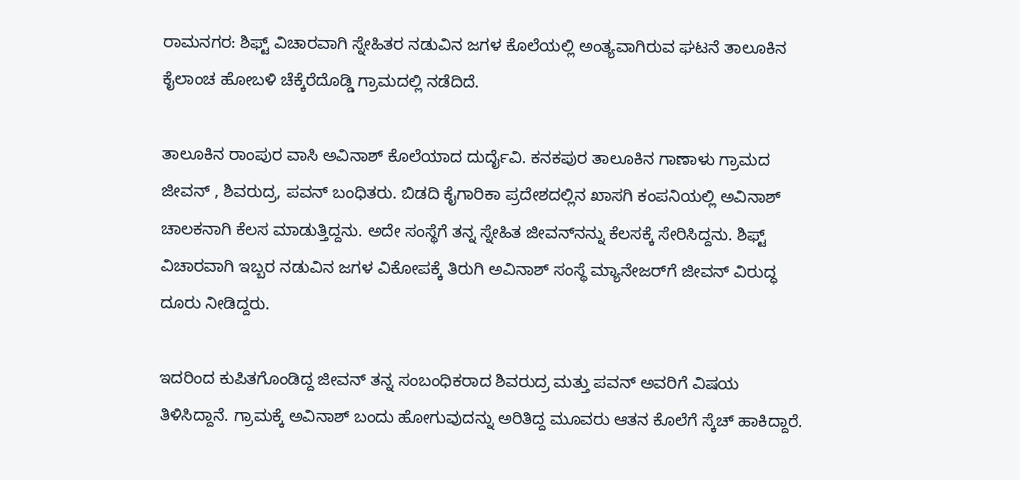ರಾಮನಗರ: ಶಿಫ್ಟ್ ವಿಚಾರವಾಗಿ ಸ್ನೇಹಿತರ ನಡುವಿನ ಜಗಳ ಕೊಲೆಯಲ್ಲಿ ಅಂತ್ಯವಾಗಿರುವ ಘಟನೆ ತಾಲೂಕಿನ ಕೈಲಾಂಚ ಹೋಬಳಿ ಚೆಕ್ಕೆರೆದೊಡ್ಡಿ ಗ್ರಾಮದಲ್ಲಿ ನಡೆದಿದೆ.

ತಾಲೂಕಿನ ರಾಂಪುರ ವಾಸಿ ಅವಿನಾಶ್ ಕೊಲೆಯಾದ ದುರ್ದೈವಿ. ಕನಕಪುರ ತಾಲೂಕಿನ ಗಾಣಾಳು ಗ್ರಾಮದ ಜೀವನ್ , ಶಿವರುದ್ರ, ಪವನ್ ಬಂಧಿತರು. ಬಿಡದಿ ಕೈಗಾರಿಕಾ ಪ್ರದೇಶದಲ್ಲಿನ ಖಾಸಗಿ ಕಂಪನಿಯಲ್ಲಿ ಅವಿನಾಶ್ ಚಾಲಕನಾಗಿ ಕೆಲಸ ಮಾಡುತ್ತಿದ್ದನು. ಅದೇ ಸಂಸ್ಥೆಗೆ ತನ್ನ ಸ್ನೇಹಿತ ಜೀವನ್‌ನನ್ನು ಕೆಲಸಕ್ಕೆ ಸೇರಿಸಿದ್ದನು. ಶಿಫ್ಟ್ ವಿಚಾರವಾಗಿ ಇಬ್ಬರ ನಡುವಿನ ಜಗಳ ವಿಕೋಪಕ್ಕೆ ತಿರುಗಿ ಅವಿನಾಶ್ ಸಂಸ್ಥೆ ಮ್ಯಾನೇಜರ್‌ಗೆ ಜೀವನ್ ವಿರುದ್ಧ ದೂರು ನೀಡಿದ್ದರು.

ಇದರಿಂದ ಕುಪಿತಗೊಂಡಿದ್ದ ಜೀವನ್ ತನ್ನ ಸಂಬಂಧಿಕರಾದ ಶಿವರುದ್ರ ಮತ್ತು ಪವನ್ ಅವರಿಗೆ ವಿಷಯ ತಿಳಿಸಿದ್ದಾನೆ. ಗ್ರಾಮಕ್ಕೆ ಅವಿನಾಶ್ ಬಂದು ಹೋಗುವುದನ್ನು ಅರಿತಿದ್ದ ಮೂವರು ಆತನ ಕೊಲೆಗೆ ಸ್ಕೆಚ್ ಹಾಕಿದ್ದಾರೆ.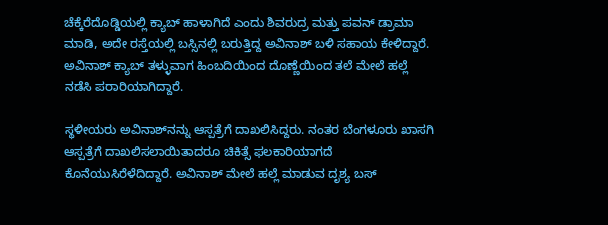ಚೆಕ್ಕೆರೆದೊಡ್ಡಿಯಲ್ಲಿ ಕ್ಯಾಬ್ ಹಾಳಾಗಿದೆ ಎಂದು ಶಿವರುದ್ರ ಮತ್ತು ಪವನ್ ಡ್ರಾಮಾ ಮಾಡಿ, ಅದೇ ರಸ್ತೆಯಲ್ಲಿ ಬಸ್ಸಿನಲ್ಲಿ ಬರುತ್ತಿದ್ದ ಅವಿನಾಶ್ ಬಳಿ ಸಹಾಯ ಕೇಳಿದ್ದಾರೆ. ಅವಿನಾಶ್ ಕ್ಯಾಬ್ ತಳ್ಳುವಾಗ ಹಿಂಬದಿಯಿಂದ ದೊಣ್ಣೆಯಿಂದ ತಲೆ ಮೇಲೆ ಹಲ್ಲೆ ನಡೆಸಿ ಪರಾರಿಯಾಗಿದ್ದಾರೆ.

ಸ್ಥಳೀಯರು ಅವಿನಾಶ್‌ನನ್ನು ಆಸ್ಪತ್ರೆಗೆ ದಾಖಲಿಸಿದ್ದರು. ನಂತರ ಬೆಂಗಳೂರು ಖಾಸಗಿ ಆಸ್ಪತ್ರೆಗೆ ದಾಖಲಿಸಲಾಯಿತಾದರೂ ಚಿಕಿತ್ಸೆ ಫಲಕಾರಿಯಾಗದೆ ಕೊನೆಯುಸಿರೆಳೆದಿದ್ದಾರೆ. ಅವಿನಾಶ್ ಮೇಲೆ ಹಲ್ಲೆ ಮಾಡುವ ದೃಶ್ಯ ಬಸ್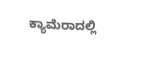ಕ್ಯಾಮೆರಾದಲ್ಲಿ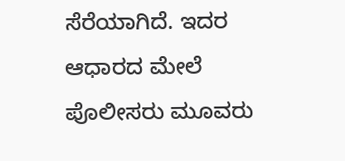ಸೆರೆಯಾಗಿದೆ. ಇದರ ಆಧಾರದ ಮೇಲೆ ಪೊಲೀಸರು ಮೂವರು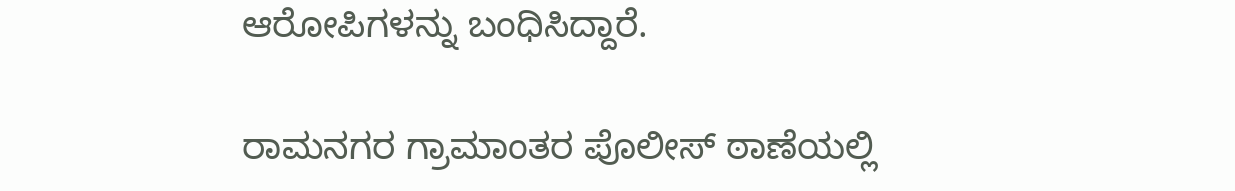ಆರೋಪಿಗಳನ್ನು ಬಂಧಿಸಿದ್ದಾರೆ.

ರಾಮನಗರ ಗ್ರಾಮಾಂತರ ಪೊಲೀಸ್ ಠಾಣೆಯಲ್ಲಿ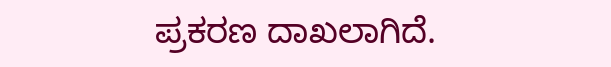ಪ್ರಕರಣ ದಾಖಲಾಗಿದೆ.